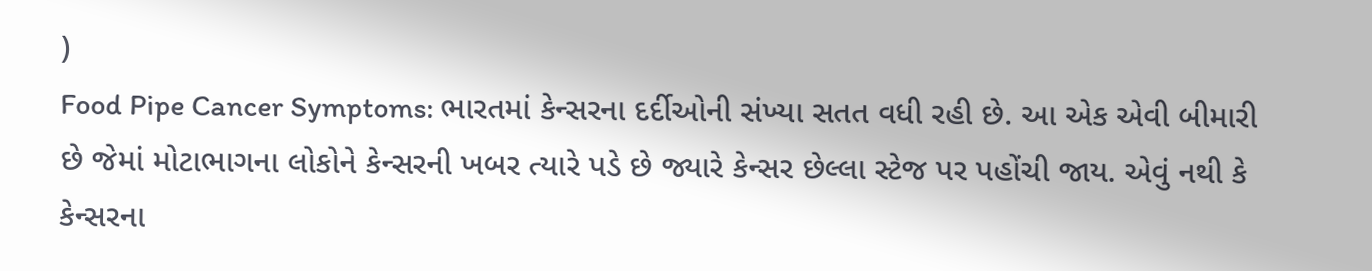)
Food Pipe Cancer Symptoms: ભારતમાં કેન્સરના દર્દીઓની સંખ્યા સતત વધી રહી છે. આ એક એવી બીમારી છે જેમાં મોટાભાગના લોકોને કેન્સરની ખબર ત્યારે પડે છે જ્યારે કેન્સર છેલ્લા સ્ટેજ પર પહોંચી જાય. એવું નથી કે કેન્સરના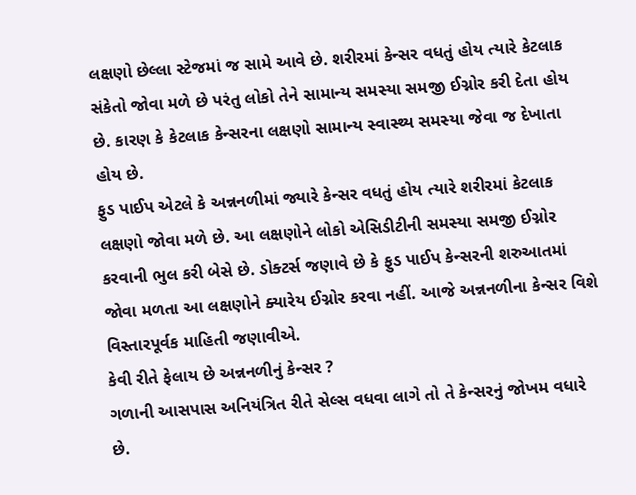લક્ષણો છેલ્લા સ્ટેજમાં જ સામે આવે છે. શરીરમાં કેન્સર વધતું હોય ત્યારે કેટલાક સંકેતો જોવા મળે છે પરંતુ લોકો તેને સામાન્ય સમસ્યા સમજી ઈગ્નોર કરી દેતા હોય છે. કારણ કે કેટલાક કેન્સરના લક્ષણો સામાન્ય સ્વાસ્થ્ય સમસ્યા જેવા જ દેખાતા હોય છે.
ફુડ પાઈપ એટલે કે અન્નનળીમાં જ્યારે કેન્સર વધતું હોય ત્યારે શરીરમાં કેટલાક લક્ષણો જોવા મળે છે. આ લક્ષણોને લોકો એસિડીટીની સમસ્યા સમજી ઈગ્નોર કરવાની ભુલ કરી બેસે છે. ડોક્ટર્સ જણાવે છે કે ફુડ પાઈપ કેન્સરની શરુઆતમાં જોવા મળતા આ લક્ષણોને ક્યારેય ઈગ્નોર કરવા નહીં. આજે અન્નનળીના કેન્સર વિશે વિસ્તારપૂર્વક માહિતી જણાવીએ.
કેવી રીતે ફેલાય છે અન્નનળીનું કેન્સર ?
ગળાની આસપાસ અનિયંત્રિત રીતે સેલ્સ વધવા લાગે તો તે કેન્સરનું જોખમ વધારે છે.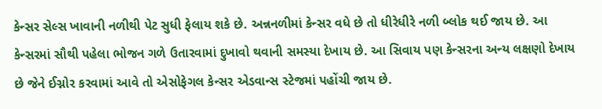કેન્સર સેલ્સ ખાવાની નળીથી પેટ સુધી ફેલાય શકે છે. અન્નનળીમાં કેન્સર વધે છે તો ધીરેધીરે નળી બ્લોક થઈ જાય છે. આ કેન્સરમાં સૌથી પહેલા ભોજન ગળે ઉતારવામાં દુખાવો થવાની સમસ્યા દેખાય છે. આ સિવાય પણ કેન્સરના અન્ય લક્ષણો દેખાય છે જેને ઈગ્નોર કરવામાં આવે તો એસોફેગલ કેન્સર એડવાન્સ સ્ટેજમાં પહોંચી જાય છે.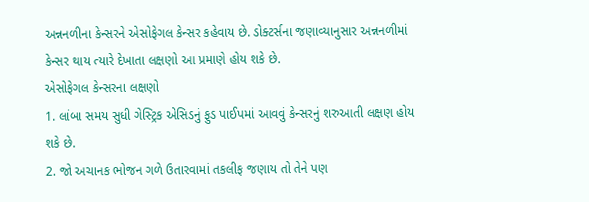અન્નનળીના કેન્સરને એસોફેગલ કેન્સર કહેવાય છે. ડોક્ટર્સના જણાવ્યાનુસાર અન્નનળીમાં કેન્સર થાય ત્યારે દેખાતા લક્ષણો આ પ્રમાણે હોય શકે છે.
એસોફેગલ કેન્સરના લક્ષણો
1. લાંબા સમય સુધી ગેસ્ટ્રિક એસિડનું ફુડ પાઈપમાં આવવું કેન્સરનું શરુઆતી લક્ષણ હોય શકે છે.
2. જો અચાનક ભોજન ગળે ઉતારવામાં તકલીફ જણાય તો તેને પણ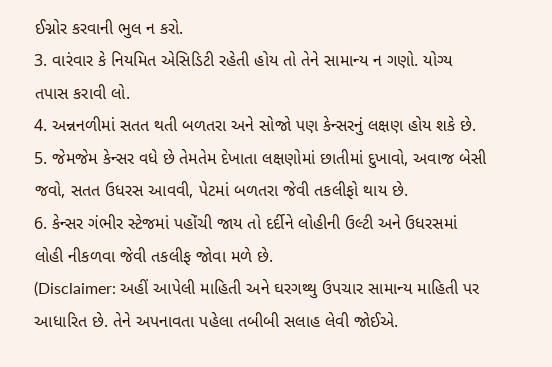ઈગ્નોર કરવાની ભુલ ન કરો.
3. વારંવાર કે નિયમિત એસિડિટી રહેતી હોય તો તેને સામાન્ય ન ગણો. યોગ્ય તપાસ કરાવી લો.
4. અન્નનળીમાં સતત થતી બળતરા અને સોજો પણ કેન્સરનું લક્ષણ હોય શકે છે.
5. જેમજેમ કેન્સર વધે છે તેમતેમ દેખાતા લક્ષણોમાં છાતીમાં દુખાવો, અવાજ બેસી જવો, સતત ઉધરસ આવવી, પેટમાં બળતરા જેવી તકલીફો થાય છે.
6. કેન્સર ગંભીર સ્ટેજમાં પહોંચી જાય તો દર્દીને લોહીની ઉલ્ટી અને ઉધરસમાં લોહી નીકળવા જેવી તકલીફ જોવા મળે છે.
(Disclaimer: અહીં આપેલી માહિતી અને ઘરગથ્થુ ઉપચાર સામાન્ય માહિતી પર આધારિત છે. તેને અપનાવતા પહેલા તબીબી સલાહ લેવી જોઈએ.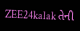ZEE24kalak તેની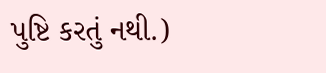પુષ્ટિ કરતું નથી.)